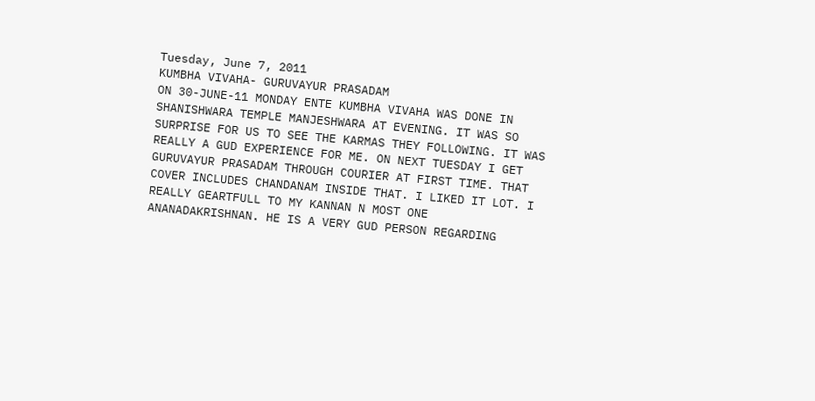Tuesday, June 7, 2011
KUMBHA VIVAHA- GURUVAYUR PRASADAM
ON 30-JUNE-11 MONDAY ENTE KUMBHA VIVAHA WAS DONE IN SHANISHWARA TEMPLE MANJESHWARA AT EVENING. IT WAS SO SURPRISE FOR US TO SEE THE KARMAS THEY FOLLOWING. IT WAS REALLY A GUD EXPERIENCE FOR ME. ON NEXT TUESDAY I GET GURUVAYUR PRASADAM THROUGH COURIER AT FIRST TIME. THAT COVER INCLUDES CHANDANAM INSIDE THAT. I LIKED IT LOT. I REALLY GEARTFULL TO MY KANNAN N MOST ONE ANANADAKRISHNAN. HE IS A VERY GUD PERSON REGARDING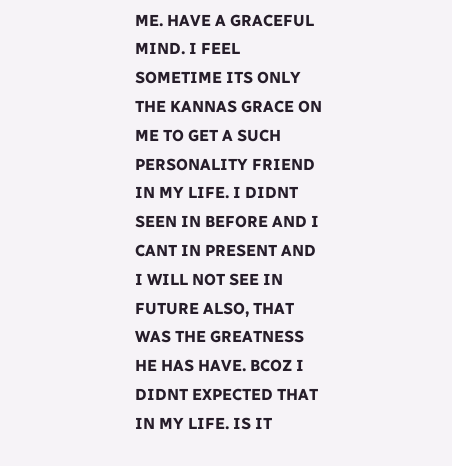ME. HAVE A GRACEFUL MIND. I FEEL SOMETIME ITS ONLY THE KANNAS GRACE ON ME TO GET A SUCH PERSONALITY FRIEND IN MY LIFE. I DIDNT SEEN IN BEFORE AND I CANT IN PRESENT AND I WILL NOT SEE IN FUTURE ALSO, THAT WAS THE GREATNESS HE HAS HAVE. BCOZ I DIDNT EXPECTED THAT IN MY LIFE. IS IT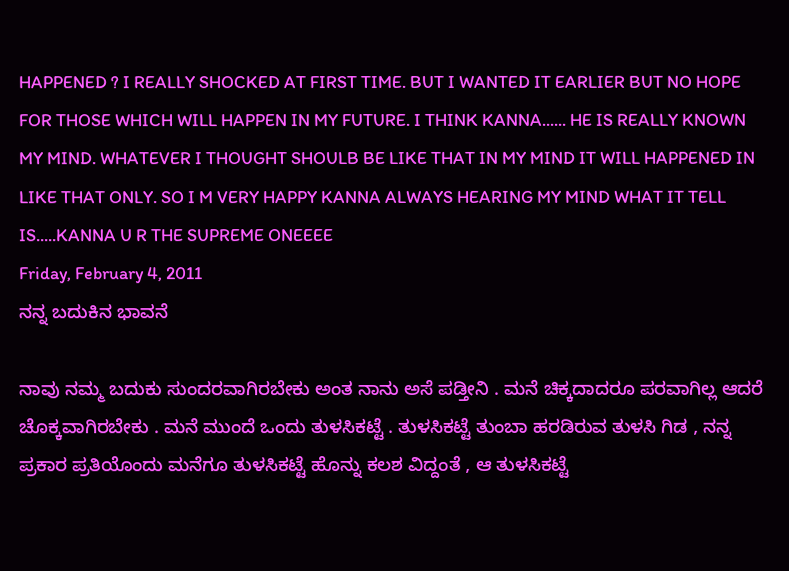HAPPENED ? I REALLY SHOCKED AT FIRST TIME. BUT I WANTED IT EARLIER BUT NO HOPE FOR THOSE WHICH WILL HAPPEN IN MY FUTURE. I THINK KANNA...... HE IS REALLY KNOWN MY MIND. WHATEVER I THOUGHT SHOULB BE LIKE THAT IN MY MIND IT WILL HAPPENED IN LIKE THAT ONLY. SO I M VERY HAPPY KANNA ALWAYS HEARING MY MIND WHAT IT TELL IS.....KANNA U R THE SUPREME ONEEEE
Friday, February 4, 2011
ನನ್ನ ಬದುಕಿನ ಭಾವನೆ

ನಾವು ನಮ್ಮ ಬದುಕು ಸುಂದರವಾಗಿರಬೇಕು ಅಂತ ನಾನು ಅಸೆ ಪಡ್ತೀನಿ . ಮನೆ ಚಿಕ್ಕದಾದರೂ ಪರವಾಗಿಲ್ಲ ಆದರೆ ಚೊಕ್ಕವಾಗಿರಬೇಕು . ಮನೆ ಮುಂದೆ ಒಂದು ತುಳಸಿಕಟ್ಟೆ . ತುಳಸಿಕಟ್ಟೆ ತುಂಬಾ ಹರಡಿರುವ ತುಳಸಿ ಗಿಡ , ನನ್ನ ಪ್ರಕಾರ ಪ್ರತಿಯೊಂದು ಮನೆಗೂ ತುಳಸಿಕಟ್ಟೆ ಹೊನ್ನು ಕಲಶ ವಿದ್ದಂತೆ , ಆ ತುಳಸಿಕಟ್ಟೆ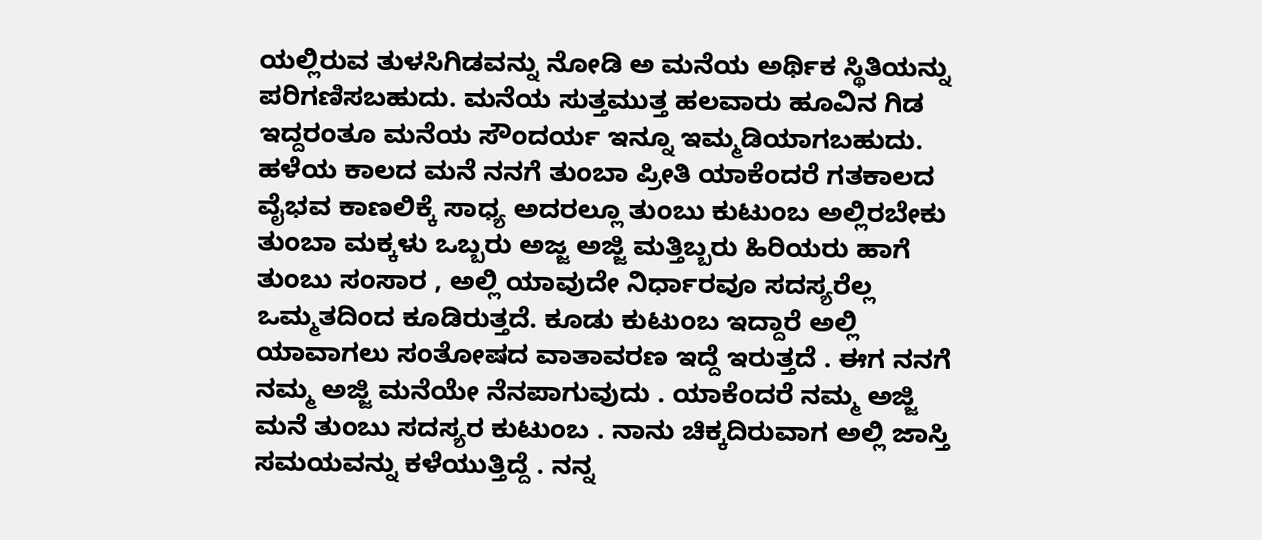ಯಲ್ಲಿರುವ ತುಳಸಿಗಿಡವನ್ನು ನೋಡಿ ಅ ಮನೆಯ ಅರ್ಥಿಕ ಸ್ಥಿತಿಯನ್ನು ಪರಿಗಣಿಸಬಹುದು. ಮನೆಯ ಸುತ್ತಮುತ್ತ ಹಲವಾರು ಹೂವಿನ ಗಿಡ ಇದ್ದರಂತೂ ಮನೆಯ ಸೌಂದರ್ಯ ಇನ್ನೂ ಇಮ್ಮಡಿಯಾಗಬಹುದು.
ಹಳೆಯ ಕಾಲದ ಮನೆ ನನಗೆ ತುಂಬಾ ಪ್ರೀತಿ ಯಾಕೆಂದರೆ ಗತಕಾಲದ ವೈಭವ ಕಾಣಲಿಕ್ಕೆ ಸಾಧ್ಯ ಅದರಲ್ಲೂ ತುಂಬು ಕುಟುಂಬ ಅಲ್ಲಿರಬೇಕು ತುಂಬಾ ಮಕ್ಕಳು ಒಬ್ಬರು ಅಜ್ಜ ಅಜ್ಜಿ ಮತ್ತಿಬ್ಬರು ಹಿರಿಯರು ಹಾಗೆ ತುಂಬು ಸಂಸಾರ , ಅಲ್ಲಿ ಯಾವುದೇ ನಿರ್ಧಾರವೂ ಸದಸ್ಯರೆಲ್ಲ ಒಮ್ಮತದಿಂದ ಕೂಡಿರುತ್ತದೆ. ಕೂಡು ಕುಟುಂಬ ಇದ್ದಾರೆ ಅಲ್ಲಿ ಯಾವಾಗಲು ಸಂತೋಷದ ವಾತಾವರಣ ಇದ್ದೆ ಇರುತ್ತದೆ . ಈಗ ನನಗೆ ನಮ್ಮ ಅಜ್ಜಿ ಮನೆಯೇ ನೆನಪಾಗುವುದು . ಯಾಕೆಂದರೆ ನಮ್ಮ ಅಜ್ಜಿ ಮನೆ ತುಂಬು ಸದಸ್ಯರ ಕುಟುಂಬ . ನಾನು ಚಿಕ್ಕದಿರುವಾಗ ಅಲ್ಲಿ ಜಾಸ್ತಿ ಸಮಯವನ್ನು ಕಳೆಯುತ್ತಿದ್ದೆ . ನನ್ನ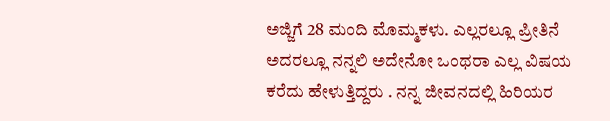ಅಜ್ಜಿಗೆ 28 ಮಂದಿ ಮೊಮ್ಮಕಳು. ಎಲ್ಲರಲ್ಲೂ ಪ್ರೀತಿನೆ ಅದರಲ್ಲೂ ನನ್ನಲಿ ಅದೇನೋ ಒಂಥರಾ ಎಲ್ಲ ವಿಷಯ ಕರೆದು ಹೇಳುತ್ತಿದ್ದರು . ನನ್ನ ಜೀವನದಲ್ಲಿ ಹಿರಿಯರ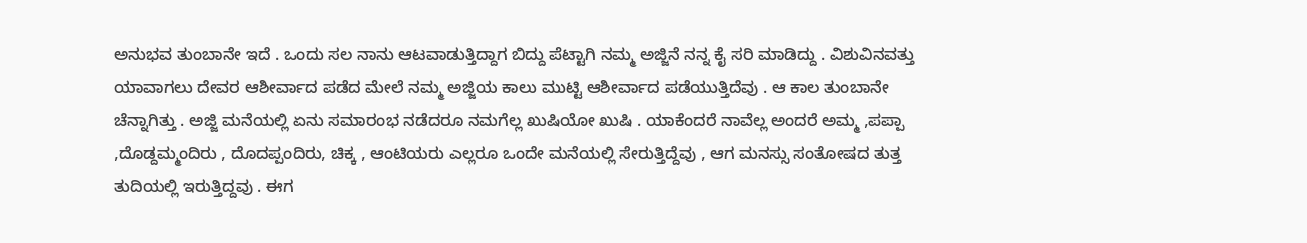ಅನುಭವ ತುಂಬಾನೇ ಇದೆ . ಒಂದು ಸಲ ನಾನು ಆಟವಾಡುತ್ತಿದ್ದಾಗ ಬಿದ್ದು ಪೆಟ್ಟಾಗಿ ನಮ್ಮ ಅಜ್ಜಿನೆ ನನ್ನ ಕೈ ಸರಿ ಮಾಡಿದ್ದು . ವಿಶುವಿನವತ್ತು ಯಾವಾಗಲು ದೇವರ ಆಶೀರ್ವಾದ ಪಡೆದ ಮೇಲೆ ನಮ್ಮ ಅಜ್ಜಿಯ ಕಾಲು ಮುಟ್ಟಿ ಆಶೀರ್ವಾದ ಪಡೆಯುತ್ತಿದೆವು . ಆ ಕಾಲ ತುಂಬಾನೇ ಚೆನ್ನಾಗಿತ್ತು . ಅಜ್ಜಿ ಮನೆಯಲ್ಲಿ ಏನು ಸಮಾರಂಭ ನಡೆದರೂ ನಮಗೆಲ್ಲ ಖುಷಿಯೋ ಖುಷಿ . ಯಾಕೆಂದರೆ ನಾವೆಲ್ಲ ಅಂದರೆ ಅಮ್ಮ ,ಪಪ್ಪಾ ,ದೊಡ್ದಮ್ಮಂದಿರು , ದೊದಪ್ಪಂದಿರು, ಚಿಕ್ಕ , ಆಂಟಿಯರು ಎಲ್ಲರೂ ಒಂದೇ ಮನೆಯಲ್ಲಿ ಸೇರುತ್ತಿದ್ದೆವು , ಆಗ ಮನಸ್ಸು ಸಂತೋಷದ ತುತ್ತ ತುದಿಯಲ್ಲಿ ಇರುತ್ತಿದ್ದವು . ಈಗ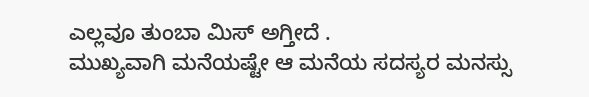ಎಲ್ಲವೂ ತುಂಬಾ ಮಿಸ್ ಅಗ್ತೀದೆ .
ಮುಖ್ಯವಾಗಿ ಮನೆಯಷ್ಟೇ ಆ ಮನೆಯ ಸದಸ್ಯರ ಮನಸ್ಸು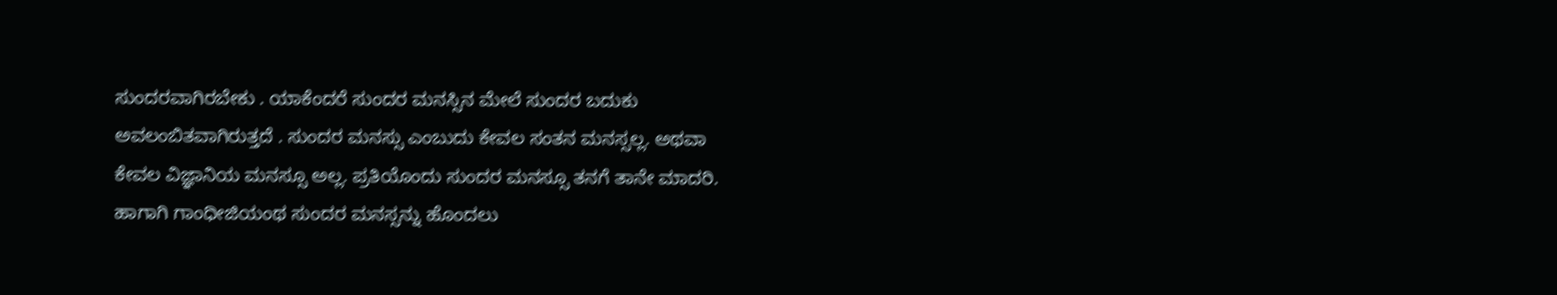ಸುಂದರವಾಗಿರಬೇಕು . ಯಾಕೆಂದರೆ ಸುಂದರ ಮನಸ್ಸಿನ ಮೇಲೆ ಸುಂದರ ಬದುಕು ಅವಲಂಬಿತವಾಗಿರುತ್ತದೆ . ಸುಂದರ ಮನಸ್ಸು ಎಂಬುದು ಕೇವಲ ಸಂತನ ಮನಸ್ಸಲ್ಲ. ಅಥವಾ ಕೇವಲ ವಿಜ್ಞಾನಿಯ ಮನಸ್ಸೂ ಅಲ್ಲ. ಪ್ರತಿಯೊಂದು ಸುಂದರ ಮನಸ್ಸೂ ತನಗೆ ತಾನೇ ಮಾದರಿ. ಹಾಗಾಗಿ ಗಾಂಧೀಜಿಯಂಥ ಸುಂದರ ಮನಸ್ಸನ್ನು ಹೊಂದಲು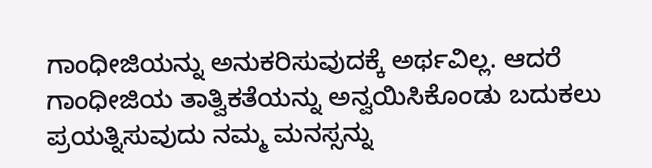ಗಾಂಧೀಜಿಯನ್ನು ಅನುಕರಿಸುವುದಕ್ಕೆ ಅರ್ಥವಿಲ್ಲ. ಆದರೆ ಗಾಂಧೀಜಿಯ ತಾತ್ವಿಕತೆಯನ್ನು ಅನ್ವಯಿಸಿಕೊಂಡು ಬದುಕಲು ಪ್ರಯತ್ನಿಸುವುದು ನಮ್ಮ ಮನಸ್ಸನ್ನು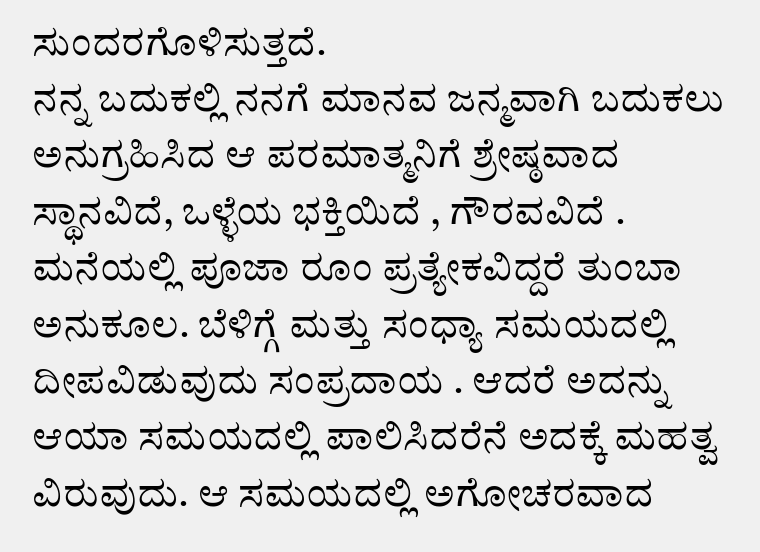ಸುಂದರಗೊಳಿಸುತ್ತದೆ.
ನನ್ನ ಬದುಕಲ್ಲಿ ನನಗೆ ಮಾನವ ಜನ್ಮವಾಗಿ ಬದುಕಲು ಅನುಗ್ರಹಿಸಿದ ಆ ಪರಮಾತ್ಮನಿಗೆ ಶ್ರೇಷ್ಠವಾದ ಸ್ಥಾನವಿದೆ, ಒಳ್ಳೆಯ ಭಕ್ತಿಯಿದೆ , ಗೌರವವಿದೆ . ಮನೆಯಲ್ಲಿ ಪೂಜಾ ರೂಂ ಪ್ರತ್ಯೇಕವಿದ್ದರೆ ತುಂಬಾ ಅನುಕೂಲ. ಬೆಳಿಗ್ಗೆ ಮತ್ತು ಸಂಧ್ಯಾ ಸಮಯದಲ್ಲಿ ದೀಪವಿಡುವುದು ಸಂಪ್ರದಾಯ . ಆದರೆ ಅದನ್ನು ಆಯಾ ಸಮಯದಲ್ಲಿ ಪಾಲಿಸಿದರೆನೆ ಅದಕ್ಕೆ ಮಹತ್ವ ವಿರುವುದು. ಆ ಸಮಯದಲ್ಲಿ ಅಗೋಚರವಾದ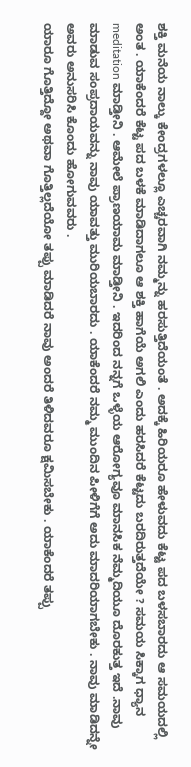ಶಕ್ತಿ ಮನೆಯ ನಾಲ್ಕು ಕೇಂದ್ರಗಳಲ್ಲೂ ಎಚ್ಚರವಾಗಿ ನಮ್ಮನ್ನು ಹರಸುತ್ತಿದೆಯಂತೆ . ಅದಕ್ಕೆ ಹಿರಿಯರೂ ಹೇಳುವದು ಕೆಟ್ಟ ಪದ ಬಳಸಬಾರದು ಆ ಸಮಯದಲ್ಲಿ ಅಂತ . ಯಾಕೆಂದರೆ ಕೆಟ್ಟ ಪದ ಬಳಕೆ ಮಾಡಿದಾಗಲೂ ಆ ಶಕ್ತಿ ಹಾಗೆಯೆ ಅಗಲಿ ಎಂದು ಹರಸಿದರೆ ಕೆಟ್ಟದು ಬರದಿರುತ್ತದೆಯೇ ? ಸಮಯ ಸಿಕ್ಕಾಗ ಧ್ಯಾನ meditation ಮಾಡ್ತೀನಿ . ಆಮೇಲೆ ಪ್ರಾಣಯಾಮ ಮಾಡ್ತೀನಿ . ಇದರಿಂದ ನನ್ನಗೆ ಒಳ್ಳೆಯ ಆರೋಗ್ಯವೂ ಮಾನಸಿಕ ನೆಮ್ಮದಿಯೂ ದೊರಕುತ್ತ ಇದೆ .ನಾವು ಮಾಡುವ ಸಂಪ್ರದಾಯವನ್ನು ನಾವು ಯಾವತ್ತು ಮುರಿಯಬಾರದು . ಯಾಕೆಂದರೆ ನಮ್ಮ ಮುಂದಿನ ಪೀಳಿಗೆಗೆ ಅದು ಮಾದರಿಯಾಗಬೇಕು . ನಾವು ಮಾಡಿದನ್ನೇ ಅವರು ಅನುಸರಿಸಿ ಕೊಂದು ಹೋಗುವವರು .
ಯಾರೂ ಗೊತ್ತಿದ್ದೋ ಅಥವಾ ಗೊತ್ತಿಲ್ಲದೆಯೋ ತಪ್ಪು ಮಾಡಿದರೆ ನಾವು ಅಂದರೆ ತಿಳಿದವರೂ ಕ್ಷಮಿಸಬೇಕು . ಯಾಕೆಂದರೆ ತಪ್ಪು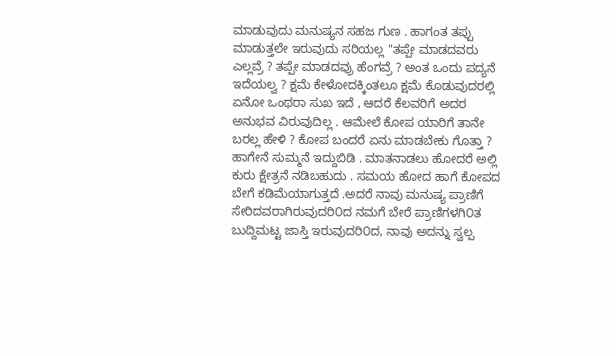ಮಾಡುವುದು ಮನುಷ್ಯನ ಸಹಜ ಗುಣ . ಹಾಗಂತ ತಪ್ಪು ಮಾಡುತ್ತಲೇ ಇರುವುದು ಸರಿಯಲ್ಲ "ತಪ್ಪೇ ಮಾಡದವರು ಎಲ್ಲವ್ರೆ ? ತಪ್ಪೇ ಮಾಡದವ್ರು ಹೆಂಗವ್ರೆ ? ಅಂತ ಒಂದು ಪದ್ಯನೆ ಇದೆಯಲ್ವ ? ಕ್ಷಮೆ ಕೇಳೋದಕ್ಕಿಂತಲೂ ಕ್ಷಮೆ ಕೊಡುವುದರಲ್ಲಿ ಏನೋ ಒಂಥರಾ ಸುಖ ಇದೆ , ಆದರೆ ಕೆಲವರಿಗೆ ಅದರ ಅನುಭವ ವಿರುವುದಿಲ್ಲ . ಆಮೇಲೆ ಕೋಪ ಯಾರಿಗೆ ತಾನೇ ಬರಲ್ಲ ಹೇಳಿ ? ಕೋಪ ಬಂದರೆ ಏನು ಮಾಡಬೇಕು ಗೊತ್ತಾ ? ಹಾಗೇನೆ ಸುಮ್ಮನೆ ಇದ್ದುಬಿಡಿ . ಮಾತನಾಡಲು ಹೋದರೆ ಅಲ್ಲಿ ಕುರು ಕ್ಷೇತ್ರನೆ ನಡಿಬಹುದು . ಸಮಯ ಹೋದ ಹಾಗೆ ಕೋಪದ ಬೇಗೆ ಕಡಿಮೆಯಾಗುತ್ತದೆ .ಅದರೆ ನಾವು ಮನುಷ್ಯ ಪ್ರಾಣಿಗೆ ಸೇರಿದವರಾಗಿರುವುದರಿ೦ದ ನಮಗೆ ಬೇರೆ ಪ್ರಾಣಿಗಳಗಿ೦ತ ಬುದ್ದಿಮಟ್ಟ ಜಾಸ್ತಿ ಇರುವುದರಿ೦ದ, ನಾವು ಅದನ್ನು ಸ್ವಲ್ಪ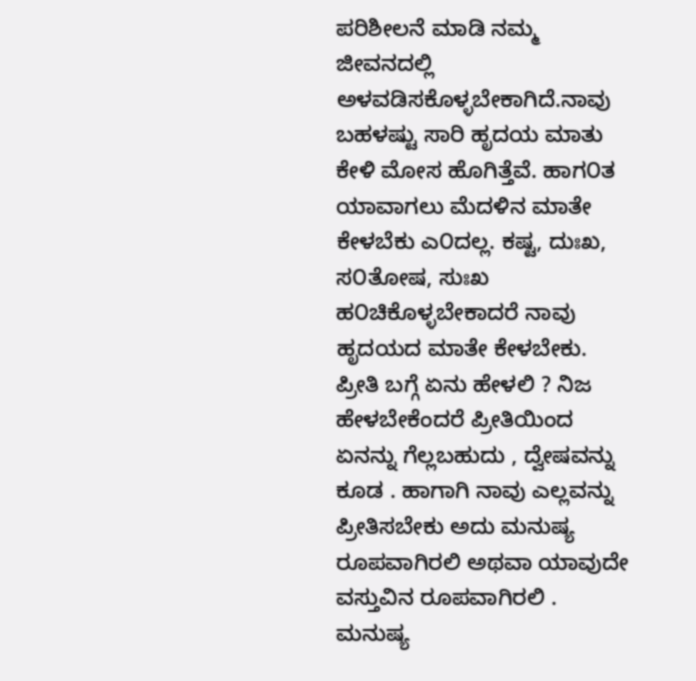ಪರಿಶೀಲನೆ ಮಾಡಿ ನಮ್ಮ ಜೀವನದಲ್ಲಿ ಅಳವಡಿಸಕೊಳ್ಳಬೇಕಾಗಿದೆ.ನಾವು ಬಹಳಷ್ಟು ಸಾರಿ ಹೃದಯ ಮಾತು ಕೇಳಿ ಮೋಸ ಹೊಗಿತ್ತೆವೆ. ಹಾಗ೦ತ ಯಾವಾಗಲು ಮೆದಳಿನ ಮಾತೇ ಕೇಳಬೆಕು ಎ೦ದಲ್ಲ. ಕಷ್ಟ, ದುಃಖ, ಸ೦ತೋಷ, ಸುಃಖ ಹ೦ಚಿಕೊಳ್ಳಬೇಕಾದರೆ ನಾವು ಹೃದಯದ ಮಾತೇ ಕೇಳಬೇಕು.
ಪ್ರೀತಿ ಬಗ್ಗೆ ಏನು ಹೇಳಲಿ ? ನಿಜ ಹೇಳಬೇಕೆಂದರೆ ಪ್ರೀತಿಯಿಂದ ಏನನ್ನು ಗೆಲ್ಲಬಹುದು , ದ್ವೇಷವನ್ನು ಕೂಡ . ಹಾಗಾಗಿ ನಾವು ಎಲ್ಲವನ್ನು ಪ್ರೀತಿಸಬೇಕು ಅದು ಮನುಷ್ಯ ರೂಪವಾಗಿರಲಿ ಅಥವಾ ಯಾವುದೇ ವಸ್ತುವಿನ ರೂಪವಾಗಿರಲಿ . ಮನುಷ್ಯ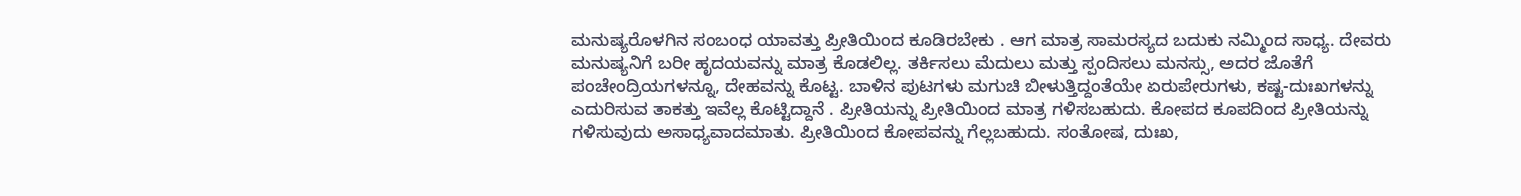ಮನುಷ್ಯರೊಳಗಿನ ಸಂಬಂಧ ಯಾವತ್ತು ಪ್ರೀತಿಯಿಂದ ಕೂಡಿರಬೇಕು . ಆಗ ಮಾತ್ರ ಸಾಮರಸ್ಯದ ಬದುಕು ನಮ್ಮಿಂದ ಸಾಧ್ಯ. ದೇವರು ಮನುಷ್ಯನಿಗೆ ಬರೀ ಹೃದಯವನ್ನು ಮಾತ್ರ ಕೊಡಲಿಲ್ಲ. ತರ್ಕಿಸಲು ಮೆದುಲು ಮತ್ತು ಸ್ಪಂದಿಸಲು ಮನಸ್ಸು, ಅದರ ಜೊತೆಗೆ ಪಂಚೇಂದ್ರಿಯಗಳನ್ನೂ, ದೇಹವನ್ನು ಕೊಟ್ಟ. ಬಾಳಿನ ಪುಟಗಳು ಮಗುಚಿ ಬೀಳುತ್ತಿದ್ದಂತೆಯೇ ಏರುಪೇರುಗಳು, ಕಷ್ಟ-ದುಃಖಗಳನ್ನು ಎದುರಿಸುವ ತಾಕತ್ತು ಇವೆಲ್ಲ ಕೊಟ್ಟಿದ್ದಾನೆ . ಪ್ರೀತಿಯನ್ನು ಪ್ರೀತಿಯಿಂದ ಮಾತ್ರ ಗಳಿಸಬಹುದು. ಕೋಪದ ಕೂಪದಿಂದ ಪ್ರೀತಿಯನ್ನು ಗಳಿಸುವುದು ಅಸಾಧ್ಯವಾದಮಾತು. ಪ್ರೀತಿಯಿಂದ ಕೋಪವನ್ನು ಗೆಲ್ಲಬಹುದು. ಸಂತೋಷ, ದುಃಖ,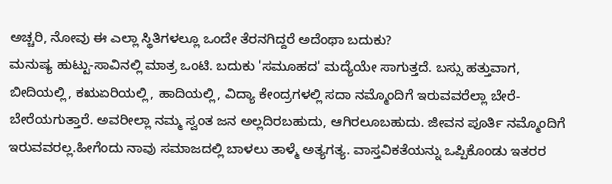ಅಚ್ಚರಿ, ನೋವು ಈ ಎಲ್ಲಾ ಸ್ಥಿತಿಗಳಲ್ಲೂ ಒಂದೇ ತೆರನಗಿದ್ದರೆ ಅದೆಂಥಾ ಬದುಕು?
ಮನುಷ್ಯ ಹುಟ್ಟು-ಸಾವಿನಲ್ಲಿ ಮಾತ್ರ ಒಂಟಿ. ಬದುಕು 'ಸಮೂಹದ' ಮದ್ಯೆಯೇ ಸಾಗುತ್ತದೆ. ಬಸ್ಸು ಹತ್ತುವಾಗ, ಬೀದಿಯಲ್ಲಿ, ಕಋಏರಿಯಲ್ಲಿ, ಹಾದಿಯಲ್ಲಿ, ವಿದ್ಯಾ ಕೇಂದ್ರಗಳಲ್ಲಿ ಸದಾ ನಮ್ಮೊಂದಿಗೆ ಇರುವವರೆಲ್ಲಾ ಬೇರೆ-ಬೇರೆಯಗುತ್ತಾರೆ. ಅವರೀಲ್ಲಾ ನಮ್ಮ ಸ್ವಂತ ಜನ ಅಲ್ಲದಿರಬಹುದು, ಆಗಿರಲೂಬಹುದು. ಜೀವನ ಪೂರ್ತಿ ನಮ್ಮೊಂದಿಗೆ ಇರುವವರಲ್ಲ.ಹೀಗೆಂದು ನಾವು ಸಮಾಜದಲ್ಲಿ ಬಾಳಲು ತಾಳ್ಮೆ ಅತ್ಯಗತ್ಯ. ವಾಸ್ತವಿಕತೆಯನ್ನು ಒಪ್ಪಿಕೊಂಡು ಇತರರ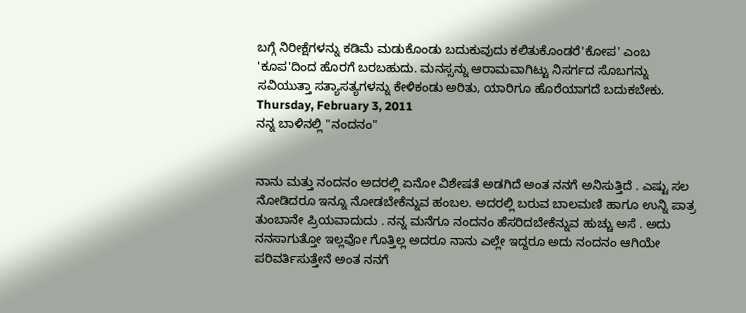ಬಗ್ಗೆ ನಿರೀಕ್ಷೆಗಳನ್ನು ಕಡಿಮೆ ಮಡುಕೊಂಡು ಬದುಕುವುದು ಕಲಿತುಕೊಂಡರೆ'ಕೋಪ' ಎಂಬ 'ಕೂಪ'ದಿಂದ ಹೊರಗೆ ಬರಬಹುದು. ಮನಸ್ಸನ್ನು ಆರಾಮವಾಗಿಟ್ಟು ನಿಸರ್ಗದ ಸೊಬಗನ್ನು ಸವಿಯುತ್ತಾ ಸತ್ಯಾಸತ್ಯಗಳನ್ನು ಕೇಳಿಕಂಡು ಅರಿತು, ಯಾರಿಗೂ ಹೊರೆಯಾಗದೆ ಬದುಕಬೇಕು.
Thursday, February 3, 2011
ನನ್ನ ಬಾಳಿನಲ್ಲಿ "ನಂದನಂ"


ನಾನು ಮತ್ತು ನಂದನಂ ಅದರಲ್ಲಿ ಏನೋ ವಿಶೇಷತೆ ಅಡಗಿದೆ ಅಂತ ನನಗೆ ಅನಿಸುತ್ತಿದೆ . ಎಷ್ಟು ಸಲ ನೋಡಿದರೂ ಇನ್ನೂ ನೋಡಬೇಕೆನ್ನುವ ಹಂಬಲ. ಅದರಲ್ಲಿ ಬರುವ ಬಾಲಮಣಿ ಹಾಗೂ ಉನ್ನಿ ಪಾತ್ರ ತುಂಬಾನೇ ಪ್ರಿಯವಾದುದು . ನನ್ನ ಮನೆಗೂ ನಂದನಂ ಹೆಸರಿದಬೇಕೆನ್ನುವ ಹುಚ್ಚು ಅಸೆ . ಅದು ನನಸಾಗುತ್ತೋ ಇಲ್ಲವೋ ಗೊತ್ತಿಲ್ಲ ಅದರೂ ನಾನು ಎಲ್ಲೇ ಇದ್ದರೂ ಅದು ನಂದನಂ ಆಗಿಯೇ ಪರಿವರ್ತಿಸುತ್ತೇನೆ ಅಂತ ನನಗೆ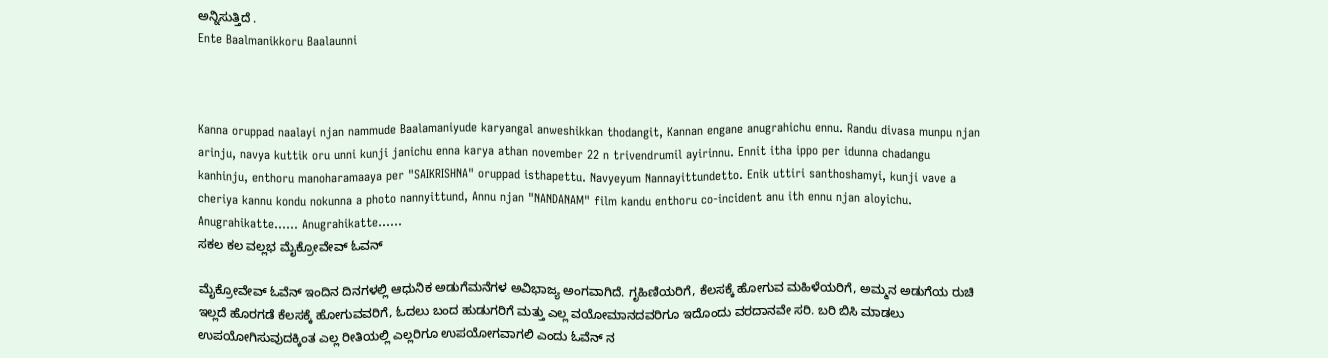ಅನ್ನಿಸುತ್ತಿದೆ .
Ente Baalmanikkoru Baalaunni



Kanna oruppad naalayi njan nammude Baalamaniyude karyangal anweshikkan thodangit, Kannan engane anugrahichu ennu. Randu divasa munpu njan arinju, navya kuttik oru unni kunji janichu enna karya athan november 22 n trivendrumil ayirinnu. Ennit itha ippo per idunna chadangu kanhinju, enthoru manoharamaaya per "SAIKRISHNA" oruppad isthapettu. Navyeyum Nannayittundetto. Enik uttiri santhoshamyi, kunji vave a cheriya kannu kondu nokunna a photo nannyittund, Annu njan "NANDANAM" film kandu enthoru co-incident anu ith ennu njan aloyichu. Anugrahikatte...... Anugrahikatte......
ಸಕಲ ಕಲ ವಲ್ಲಭ ಮೈಕ್ರೋವೇವ್ ಓವನ್

ಮೈಕ್ರೋವೇವ್ ಓವೆನ್ ಇಂದಿನ ದಿನಗಳಲ್ಲಿ ಆಧುನಿಕ ಅಡುಗೆಮನೆಗಳ ಅವಿಭಾಜ್ಯ ಅಂಗವಾಗಿದೆ. ಗೃಹಿಣಿಯರಿಗೆ, ಕೆಲಸಕ್ಕೆ ಹೋಗುವ ಮಹಿಳೆಯರಿಗೆ, ಅಮ್ಮನ ಅಡುಗೆಯ ರುಚಿ ಇಲ್ಲದೆ ಹೊರಗಡೆ ಕೆಲಸಕ್ಕೆ ಹೋಗುವವರಿಗೆ, ಓದಲು ಬಂದ ಹುಡುಗರಿಗೆ ಮತ್ತು ಎಲ್ಲ ವಯೋಮಾನದವರಿಗೂ ಇದೊಂದು ವರದಾನವೇ ಸರಿ. ಬರಿ ಬಿಸಿ ಮಾಡಲು ಉಪಯೋಗಿಸುವುದಕ್ಕಿಂತ ಎಲ್ಲ ರೀತಿಯಲ್ಲಿ ಎಲ್ಲರಿಗೂ ಉಪಯೋಗವಾಗಲಿ ಎಂದು ಓವೆನ್ ನ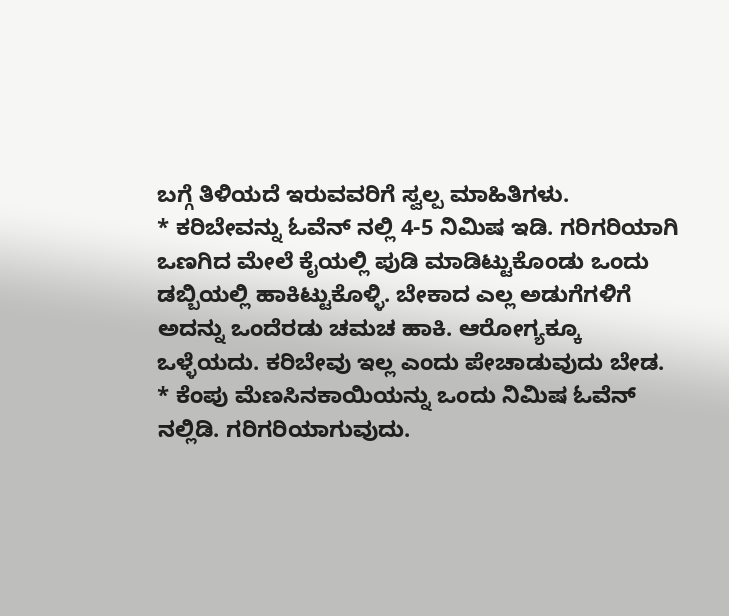ಬಗ್ಗೆ ತಿಳಿಯದೆ ಇರುವವರಿಗೆ ಸ್ವಲ್ಪ ಮಾಹಿತಿಗಳು.
* ಕರಿಬೇವನ್ನು ಓವೆನ್ ನಲ್ಲಿ 4-5 ನಿಮಿಷ ಇಡಿ. ಗರಿಗರಿಯಾಗಿ ಒಣಗಿದ ಮೇಲೆ ಕೈಯಲ್ಲಿ ಪುಡಿ ಮಾಡಿಟ್ಟುಕೊಂಡು ಒಂದು ಡಬ್ಬಿಯಲ್ಲಿ ಹಾಕಿಟ್ಟುಕೊಳ್ಳಿ. ಬೇಕಾದ ಎಲ್ಲ ಅಡುಗೆಗಳಿಗೆ ಅದನ್ನು ಒಂದೆರಡು ಚಮಚ ಹಾಕಿ. ಆರೋಗ್ಯಕ್ಕೂ ಒಳ್ಳೆಯದು. ಕರಿಬೇವು ಇಲ್ಲ ಎಂದು ಪೇಚಾಡುವುದು ಬೇಡ.
* ಕೆಂಪು ಮೆಣಸಿನಕಾಯಿಯನ್ನು ಒಂದು ನಿಮಿಷ ಓವೆನ್ ನಲ್ಲಿಡಿ. ಗರಿಗರಿಯಾಗುವುದು.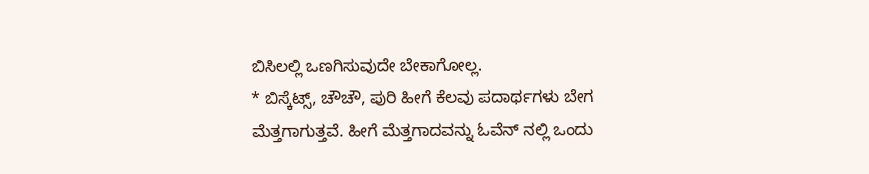ಬಿಸಿಲಲ್ಲಿ ಒಣಗಿಸುವುದೇ ಬೇಕಾಗೋಲ್ಲ.
* ಬಿಸ್ಕೆಟ್ಸ್, ಚೌಚೌ, ಪುರಿ ಹೀಗೆ ಕೆಲವು ಪದಾರ್ಥಗಳು ಬೇಗ ಮೆತ್ತಗಾಗುತ್ತವೆ. ಹೀಗೆ ಮೆತ್ತಗಾದವನ್ನು ಓವೆನ್ ನಲ್ಲಿ ಒಂದು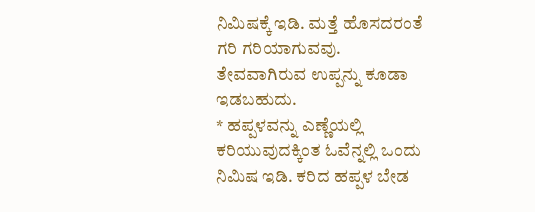ನಿಮಿಷಕ್ಕೆ ಇಡಿ. ಮತ್ತೆ ಹೊಸದರಂತೆ ಗರಿ ಗರಿಯಾಗುವವು. ತೇವವಾಗಿರುವ ಉಪ್ಪನ್ನು ಕೂಡಾ ಇಡಬಹುದು.
* ಹಪ್ಪಳವನ್ನು ಎಣ್ಣೆಯಲ್ಲಿ ಕರಿಯುವುದಕ್ಕಿಂತ ಓವೆನ್ನಲ್ಲಿ ಒಂದು ನಿಮಿಷ ಇಡಿ. ಕರಿದ ಹಪ್ಪಳ ಬೇಡ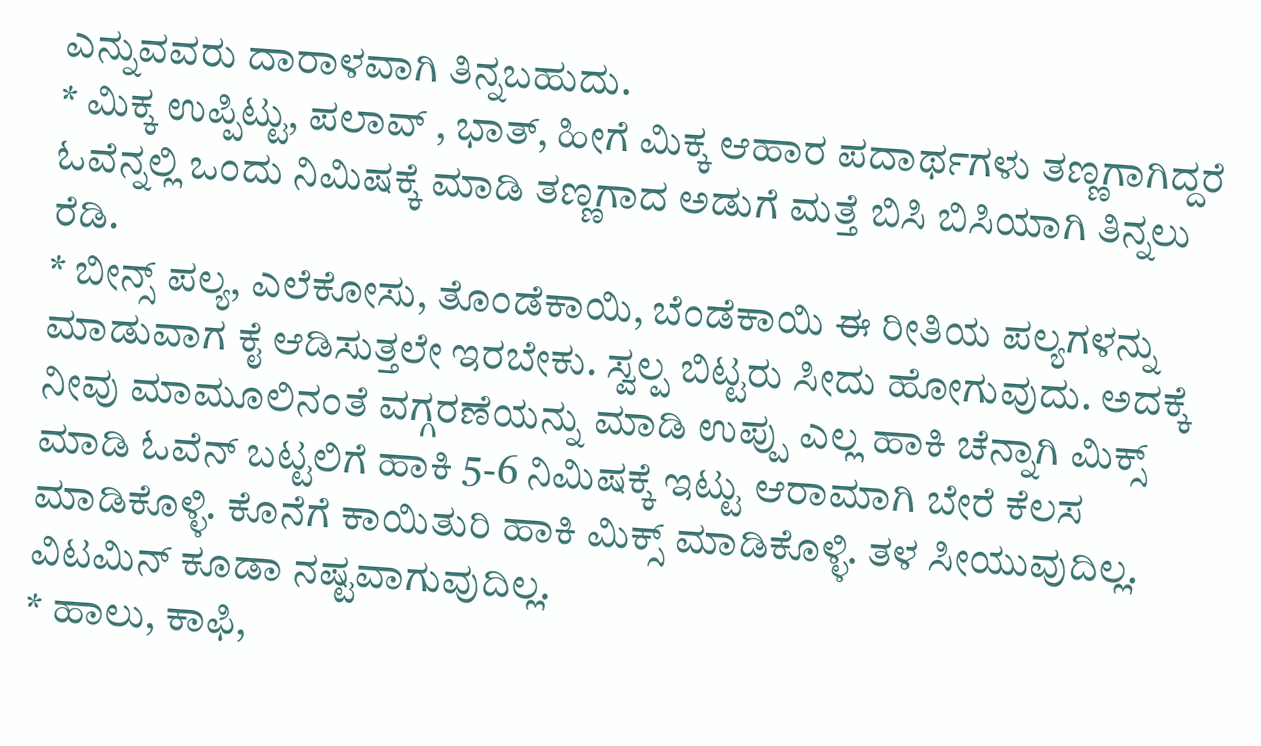ಎನ್ನುವವರು ದಾರಾಳವಾಗಿ ತಿನ್ನಬಹುದು.
* ಮಿಕ್ಕ ಉಪ್ಪಿಟ್ಟು, ಪಲಾವ್ , ಭಾತ್, ಹೀಗೆ ಮಿಕ್ಕ ಆಹಾರ ಪದಾರ್ಥಗಳು ತಣ್ಣಗಾಗಿದ್ದರೆ ಓವೆನ್ನಲ್ಲಿ ಒಂದು ನಿಮಿಷಕ್ಕೆ ಮಾಡಿ ತಣ್ಣಗಾದ ಅಡುಗೆ ಮತ್ತೆ ಬಿಸಿ ಬಿಸಿಯಾಗಿ ತಿನ್ನಲು ರೆಡಿ.
* ಬೀನ್ಸ್ ಪಲ್ಯ, ಎಲೆಕೋಸು, ತೊಂಡೆಕಾಯಿ, ಬೆಂಡೆಕಾಯಿ ಈ ರೀತಿಯ ಪಲ್ಯಗಳನ್ನು ಮಾಡುವಾಗ ಕೈ ಆಡಿಸುತ್ತಲೇ ಇರಬೇಕು. ಸ್ವಲ್ಪ ಬಿಟ್ಟರು ಸೀದು ಹೋಗುವುದು. ಅದಕ್ಕೆ ನೀವು ಮಾಮೂಲಿನಂತೆ ವಗ್ಗರಣೆಯನ್ನು ಮಾಡಿ ಉಪ್ಪು ಎಲ್ಲ ಹಾಕಿ ಚೆನ್ನಾಗಿ ಮಿಕ್ಸ್ ಮಾಡಿ ಓವೆನ್ ಬಟ್ಟಲಿಗೆ ಹಾಕಿ 5-6 ನಿಮಿಷಕ್ಕೆ ಇಟ್ಟು ಆರಾಮಾಗಿ ಬೇರೆ ಕೆಲಸ ಮಾಡಿಕೊಳ್ಳಿ. ಕೊನೆಗೆ ಕಾಯಿತುರಿ ಹಾಕಿ ಮಿಕ್ಸ್ ಮಾಡಿಕೊಳ್ಳಿ. ತಳ ಸೀಯುವುದಿಲ್ಲ. ವಿಟಮಿನ್ ಕೂಡಾ ನಷ್ಟವಾಗುವುದಿಲ್ಲ.
* ಹಾಲು, ಕಾಫಿ,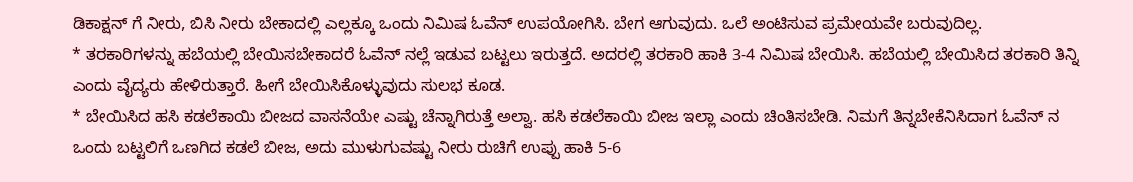ಡಿಕಾಕ್ಷನ್ ಗೆ ನೀರು, ಬಿಸಿ ನೀರು ಬೇಕಾದಲ್ಲಿ ಎಲ್ಲಕ್ಕೂ ಒಂದು ನಿಮಿಷ ಓವೆನ್ ಉಪಯೋಗಿಸಿ. ಬೇಗ ಆಗುವುದು. ಒಲೆ ಅಂಟಿಸುವ ಪ್ರಮೇಯವೇ ಬರುವುದಿಲ್ಲ.
* ತರಕಾರಿಗಳನ್ನು ಹಬೆಯಲ್ಲಿ ಬೇಯಿಸಬೇಕಾದರೆ ಓವೆನ್ ನಲ್ಲೆ ಇಡುವ ಬಟ್ಟಲು ಇರುತ್ತದೆ. ಅದರಲ್ಲಿ ತರಕಾರಿ ಹಾಕಿ 3-4 ನಿಮಿಷ ಬೇಯಿಸಿ. ಹಬೆಯಲ್ಲಿ ಬೇಯಿಸಿದ ತರಕಾರಿ ತಿನ್ನಿ ಎಂದು ವೈದ್ಯರು ಹೇಳಿರುತ್ತಾರೆ. ಹೀಗೆ ಬೇಯಿಸಿಕೊಳ್ಳುವುದು ಸುಲಭ ಕೂಡ.
* ಬೇಯಿಸಿದ ಹಸಿ ಕಡಲೆಕಾಯಿ ಬೀಜದ ವಾಸನೆಯೇ ಎಷ್ಟು ಚೆನ್ನಾಗಿರುತ್ತೆ ಅಲ್ವಾ. ಹಸಿ ಕಡಲೆಕಾಯಿ ಬೀಜ ಇಲ್ಲಾ ಎಂದು ಚಿಂತಿಸಬೇಡಿ. ನಿಮಗೆ ತಿನ್ನಬೇಕೆನಿಸಿದಾಗ ಓವೆನ್ ನ ಒಂದು ಬಟ್ಟಲಿಗೆ ಒಣಗಿದ ಕಡಲೆ ಬೀಜ, ಅದು ಮುಳುಗುವಷ್ಟು ನೀರು ರುಚಿಗೆ ಉಪ್ಪು ಹಾಕಿ 5-6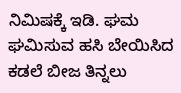ನಿಮಿಷಕ್ಕೆ ಇಡಿ. ಘಮ ಘಮಿಸುವ ಹಸಿ ಬೇಯಿಸಿದ ಕಡಲೆ ಬೀಜ ತಿನ್ನಲು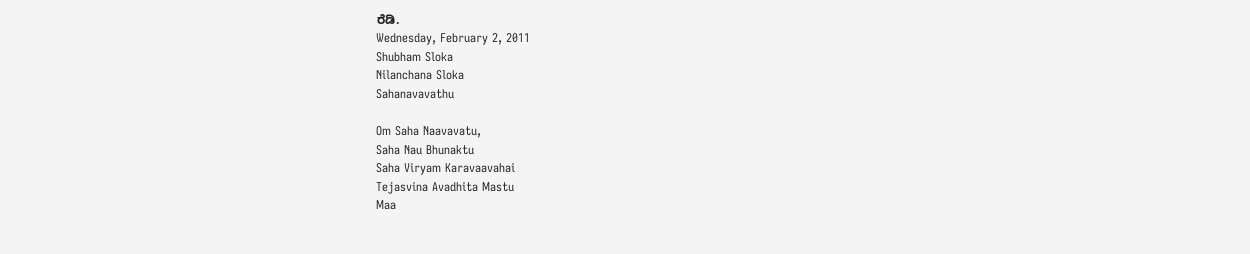ರೆಡಿ.
Wednesday, February 2, 2011
Shubham Sloka
Nilanchana Sloka
Sahanavavathu

Om Saha Naavavatu,
Saha Nau Bhunaktu
Saha Viryam Karavaavahai
Tejasvina Avadhita Mastu
Maa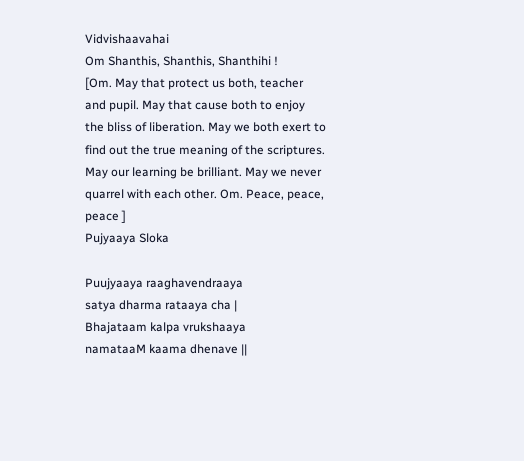Vidvishaavahai
Om Shanthis, Shanthis, Shanthihi !
[Om. May that protect us both, teacher and pupil. May that cause both to enjoy the bliss of liberation. May we both exert to find out the true meaning of the scriptures. May our learning be brilliant. May we never quarrel with each other. Om. Peace, peace, peace ]
Pujyaaya Sloka

Puujyaaya raaghavendraaya
satya dharma rataaya cha |
Bhajataam kalpa vrukshaaya
namataaM kaama dhenave ||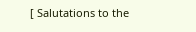[ Salutations to the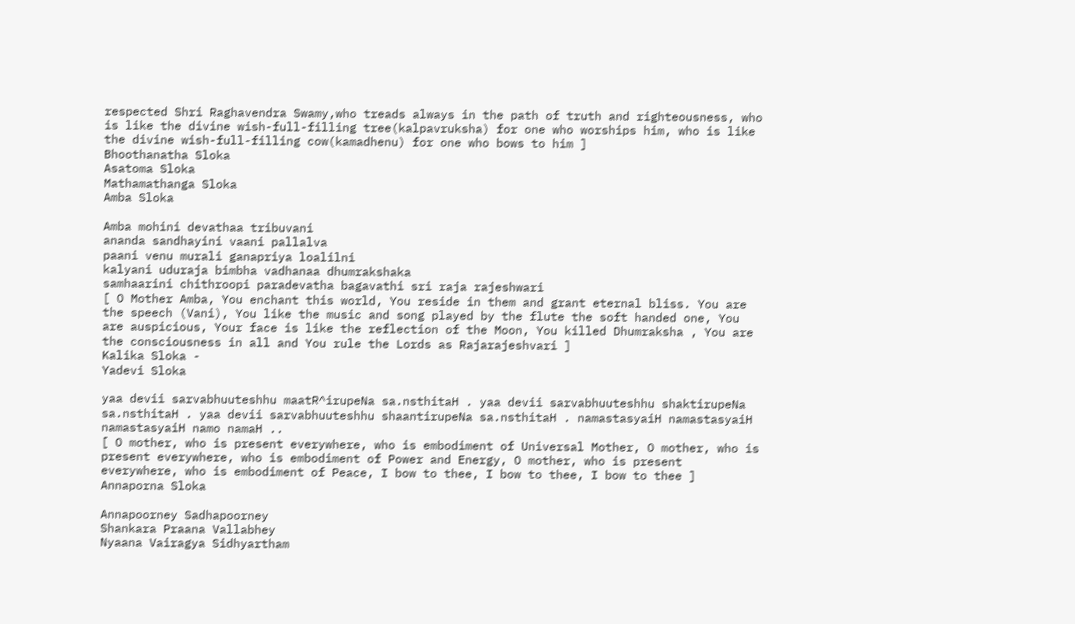respected Shri Raghavendra Swamy,who treads always in the path of truth and righteousness, who is like the divine wish-full-filling tree(kalpavruksha) for one who worships him, who is like the divine wish-full-filling cow(kamadhenu) for one who bows to him ]
Bhoothanatha Sloka
Asatoma Sloka
Mathamathanga Sloka
Amba Sloka

Amba mohini devathaa tribuvani
ananda sandhayini vaani pallalva
paani venu murali ganapriya loalilni
kalyani uduraja bimbha vadhanaa dhumrakshaka
samhaarini chithroopi paradevatha bagavathi sri raja rajeshwari
[ O Mother Amba, You enchant this world, You reside in them and grant eternal bliss. You are the speech (Vani), You like the music and song played by the flute the soft handed one, You are auspicious, Your face is like the reflection of the Moon, You killed Dhumraksha , You are the consciousness in all and You rule the Lords as Rajarajeshvari ]
Kalika Sloka -
Yadevi Sloka

yaa devii sarvabhuuteshhu maatR^irupeNa sa.nsthitaH . yaa devii sarvabhuuteshhu shaktirupeNa sa.nsthitaH . yaa devii sarvabhuuteshhu shaantirupeNa sa.nsthitaH . namastasyaiH namastasyaiH namastasyaiH namo namaH ..
[ O mother, who is present everywhere, who is embodiment of Universal Mother, O mother, who is present everywhere, who is embodiment of Power and Energy, O mother, who is present everywhere, who is embodiment of Peace, I bow to thee, I bow to thee, I bow to thee ]
Annaporna Sloka

Annapoorney Sadhapoorney
Shankara Praana Vallabhey
Nyaana Vairagya Sidhyartham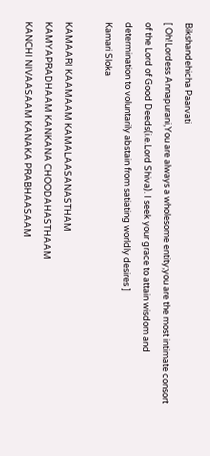Bikshandehicha Paarvati
[ Oh!Lordess Annapurani,You are always a wholesome entity;you are the most intimate consort of the Lord of Good Deeds(i.e.Lord Shiva). I seek your grace to attain wisdom and determination to voluntarily abstain from satiating worldly desires ]
Kamari Sloka

KAMAARI KAAMAAM KAMALAASANASTHAM
KAMYAPRADHAAM KANKANA CHOODAHASTHAAM
KANCHI NIVAASAAM KANAKA PRABHAASAAM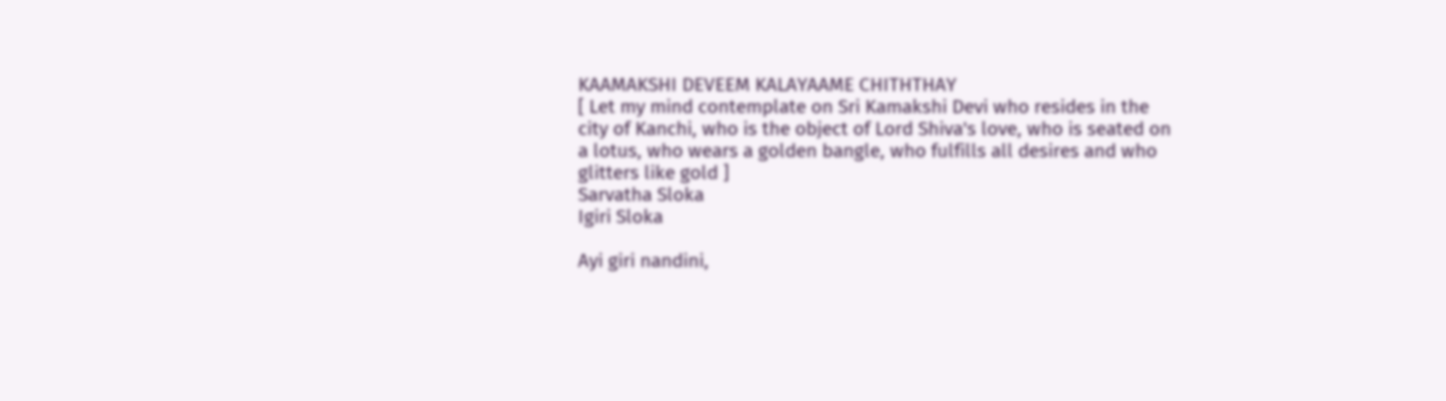KAAMAKSHI DEVEEM KALAYAAME CHITHTHAY
[ Let my mind contemplate on Sri Kamakshi Devi who resides in the city of Kanchi, who is the object of Lord Shiva's love, who is seated on a lotus, who wears a golden bangle, who fulfills all desires and who glitters like gold ]
Sarvatha Sloka
Igiri Sloka

Ayi giri nandini,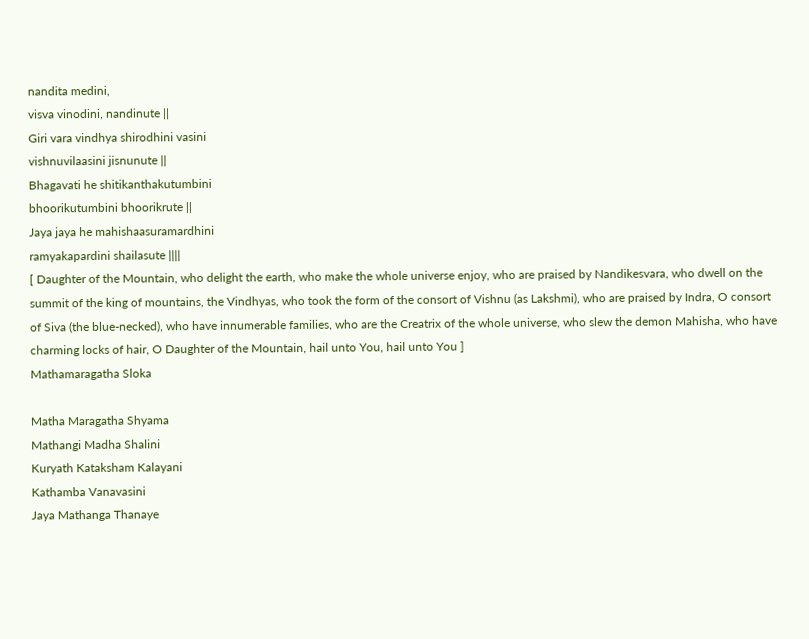nandita medini,
visva vinodini, nandinute ||
Giri vara vindhya shirodhini vasini
vishnuvilaasini jisnunute ||
Bhagavati he shitikanthakutumbini
bhoorikutumbini bhoorikrute ||
Jaya jaya he mahishaasuramardhini
ramyakapardini shailasute ||||
[ Daughter of the Mountain, who delight the earth, who make the whole universe enjoy, who are praised by Nandikesvara, who dwell on the summit of the king of mountains, the Vindhyas, who took the form of the consort of Vishnu (as Lakshmi), who are praised by Indra, O consort of Siva (the blue-necked), who have innumerable families, who are the Creatrix of the whole universe, who slew the demon Mahisha, who have charming locks of hair, O Daughter of the Mountain, hail unto You, hail unto You ]
Mathamaragatha Sloka

Matha Maragatha Shyama
Mathangi Madha Shalini
Kuryath Kataksham Kalayani
Kathamba Vanavasini
Jaya Mathanga Thanaye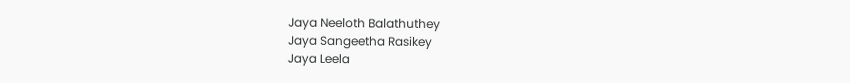Jaya Neeloth Balathuthey
Jaya Sangeetha Rasikey
Jaya Leela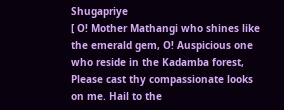Shugapriye
[ O! Mother Mathangi who shines like the emerald gem, O! Auspicious one who reside in the Kadamba forest, Please cast thy compassionate looks on me. Hail to the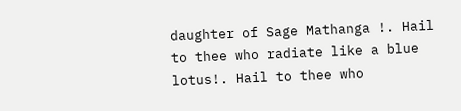daughter of Sage Mathanga !. Hail to thee who radiate like a blue lotus!. Hail to thee who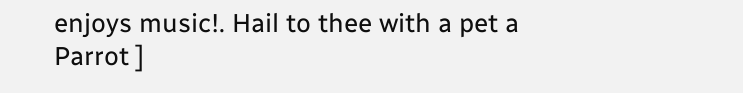enjoys music!. Hail to thee with a pet a Parrot ]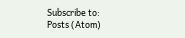Subscribe to:
Posts (Atom)